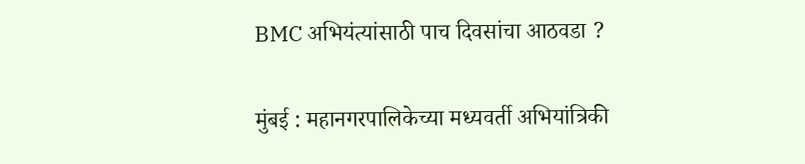BMC अभियंत्यांसाठी पाच दिवसांचा आठवडा ?

मुंबई : महानगरपालिकेच्या मध्यवर्ती अभियांत्रिकी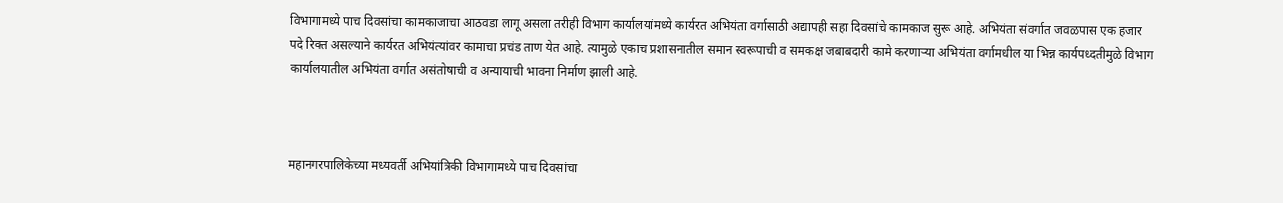विभागामध्ये पाच दिवसांचा कामकाजाचा आठवडा लागू असला तरीही विभाग कार्यालयांमध्ये कार्यरत अभियंता वर्गासाठी अद्यापही सहा दिवसांचे कामकाज सुरू आहे. अभियंता संवर्गात जवळपास एक हजार पदे रिक्त असल्याने कार्यरत अभियंत्यांवर कामाचा प्रचंड ताण येत आहे. त्यामुळे एकाच प्रशासनातील समान स्वरूपाची व समकक्ष जबाबदारी कामे करणाऱ्या अभियंता वर्गामधील या भिन्न कार्यपध्दतीमुळे विभाग कार्यालयातील अभियंता वर्गात असंतोषाची व अन्यायाची भावना निर्माण झाली आहे.



महानगरपालिकेच्या मध्यवर्ती अभियांत्रिकी विभागामध्ये पाच दिवसांचा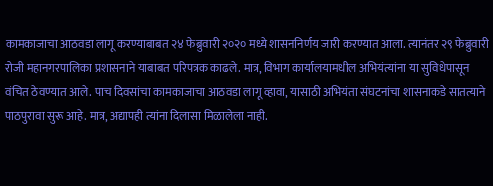कामकाजाचा आठवडा लागू करण्याबाबत २४ फेब्रुवारी २०२० मध्ये शासननिर्णय जारी करण्यात आला. त्यानंतर २९ फेब्रुवारी रोजी महानगरपालिका प्रशासनाने याबाबत परिपत्रक काढले. मात्र, विभाग कार्यालयामधील अभियंत्यांना या सुविधेपासून वंचित ठेवण्यात आले. पाच दिवसांचा कामकाजाचा आठवडा लागू व्हावा, यासाठी अभियंता संघटनांचा शासनाकडे सातत्याने पाठपुरावा सुरू आहे. मात्र, अद्यापही त्यांना दिलासा मिळालेला नाही.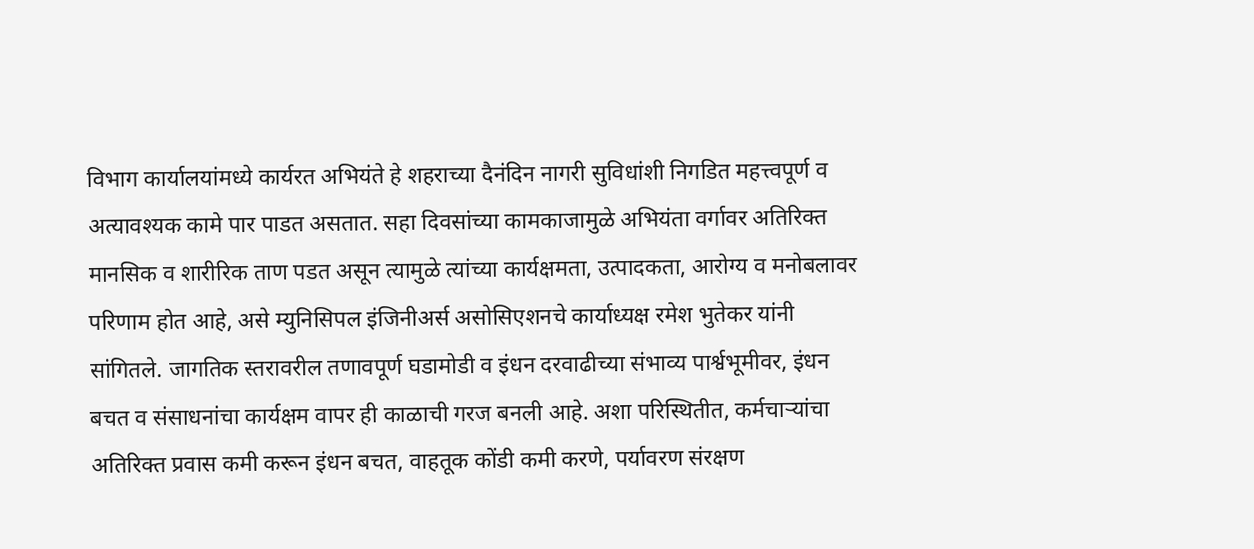विभाग कार्यालयांमध्ये कार्यरत अभियंते हे शहराच्या दैनंदिन नागरी सुविधांशी निगडित महत्त्वपूर्ण व अत्यावश्यक कामे पार पाडत असतात. सहा दिवसांच्या कामकाजामुळे अभियंता वर्गावर अतिरिक्त मानसिक व शारीरिक ताण पडत असून त्यामुळे त्यांच्या कार्यक्षमता, उत्पादकता, आरोग्य व मनोबलावर परिणाम होत आहे, असे म्युनिसिपल इंजिनीअर्स असोसिएशनचे कार्याध्यक्ष रमेश भुतेकर यांनी सांगितले. जागतिक स्तरावरील तणावपूर्ण घडामोडी व इंधन दरवाढीच्या संभाव्य पार्श्वभूमीवर, इंधन बचत व संसाधनांचा कार्यक्षम वापर ही काळाची गरज बनली आहे. अशा परिस्थितीत, कर्मचाऱ्यांचा अतिरिक्त प्रवास कमी करून इंधन बचत, वाहतूक कोंडी कमी करणे, पर्यावरण संरक्षण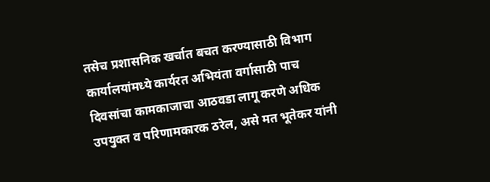तसेच प्रशासनिक खर्चात बचत करण्यासाठी विभाग कार्यालयांमध्ये कार्यरत अभियंता वर्गासाठी पाच दिवसांचा कामकाजाचा आठवडा लागू करणे अधिक उपयुक्त व परिणामकारक ठरेल, असे मत भूतेकर यांनी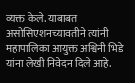व्यक्त केले. याबाबत असोसिएशनच्यावतीने त्यांनी महापालिका आयुक्त अश्विनी भिडे यांना लेखी निवेदन दिले आहे.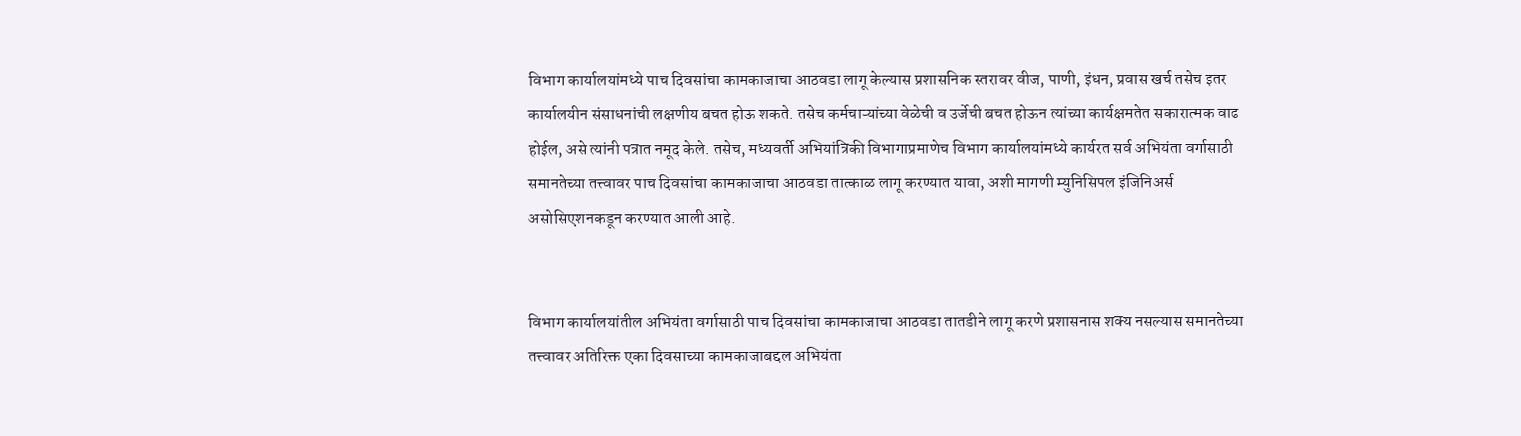विभाग कार्यालयांमध्ये पाच दिवसांचा कामकाजाचा आठवडा लागू केल्यास प्रशासनिक स्तरावर वीज, पाणी, इंधन, प्रवास खर्च तसेच इतर कार्यालयीन संसाधनांची लक्षणीय बचत होऊ शकते. तसेच कर्मचाऱ्यांच्या वेळेची व उर्जेची बचत होऊन त्यांच्या कार्यक्षमतेत सकारात्मक वाढ होईल, असे त्यांनी पत्रात नमूद केले. तसेच, मध्यवर्ती अभियांत्रिकी विभागाप्रमाणेच विभाग कार्यालयांमध्ये कार्यरत सर्व अभियंता वर्गासाठी समानतेच्या तत्त्वावर पाच दिवसांचा कामकाजाचा आठवडा तात्काळ लागू करण्यात यावा, अशी मागणी म्युनिसिपल इंजिनिअर्स असोसिएशनकडून करण्यात आली आहे.


विभाग कार्यालयांतील अभियंता वर्गासाठी पाच दिवसांचा कामकाजाचा आठवडा तातडीने लागू करणे प्रशासनास शक्य नसल्यास समानतेच्या तत्त्वावर अतिरिक्त एका दिवसाच्या कामकाजाबद्दल अभियंता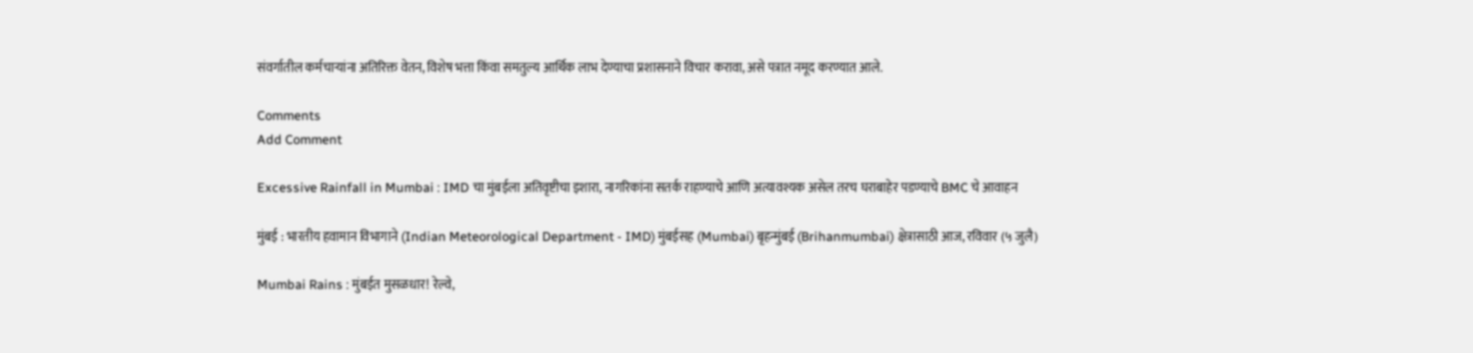संवर्गातील कर्मचाऱ्यांना अतिरिक्त वेतन, विशेष भत्ता किंवा समतुल्य आर्थिक लाभ देण्याचा प्रशासनाने विचार करावा, असे पत्रात नमूद करण्यात आले.

Comments
Add Comment

Excessive Rainfall in Mumbai : IMD चा मुंबईला अतिवृष्टीचा इशारा, नागरिकांना सतर्क राहण्याचे आणि अत्यावश्यक असेल तरच घराबाहेर पडण्याचे BMC चे आवाहन

मुंबई : भारतीय हवामान विभागाने (Indian Meteorological Department - IMD) मुंबईसह (Mumbai) बृहन्मुंबई (Brihanmumbai) क्षेत्रासाठी आज, रविवार (५ जुलै)

Mumbai Rains : मुंबईत मुसळधार! रेल्वे,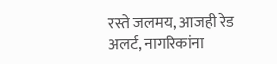रस्ते जलमय, आजही रेड अलर्ट, नागरिकांना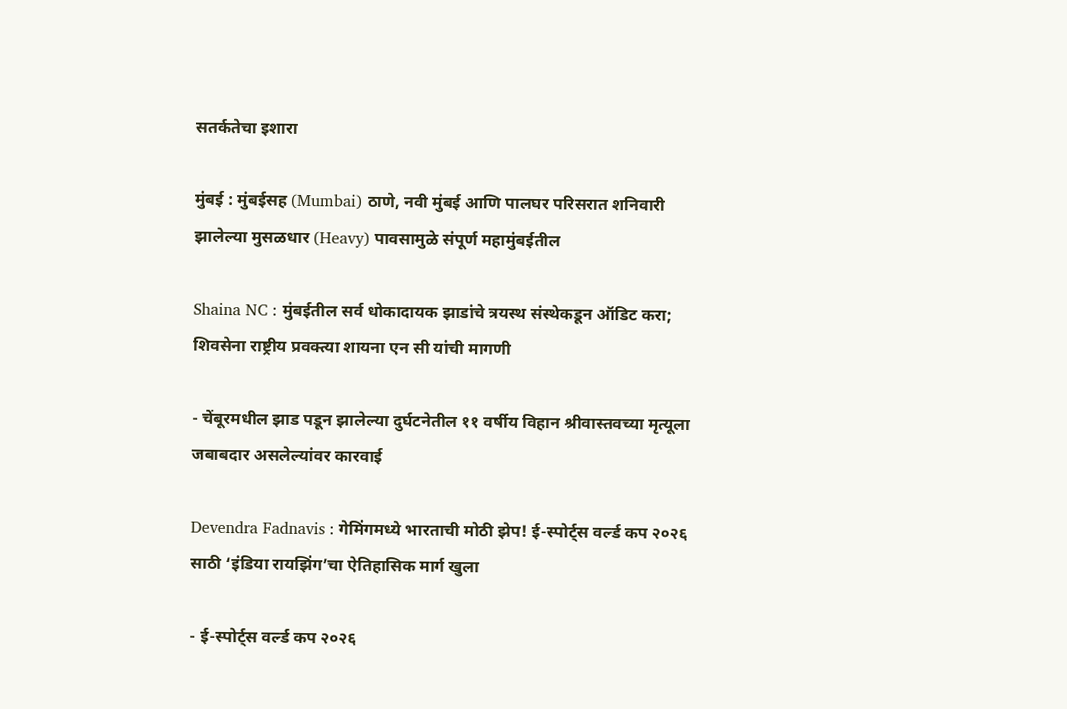सतर्कतेचा इशारा

मुंबई : मुंबईसह (Mumbai) ठाणे, नवी मुंबई आणि पालघर परिसरात शनिवारी झालेल्या मुसळधार (Heavy) पावसामुळे संपूर्ण महामुंबईतील

Shaina NC : मुंबईतील सर्व धोकादायक झाडांचे त्रयस्थ संस्थेकडून ऑडिट करा; शिवसेना राष्ट्रीय प्रवक्त्या शायना एन सी यांची मागणी

- चेंबूरमधील झाड पडून झालेल्या दुर्घटनेतील ११ वर्षीय विहान श्रीवास्तवच्या मृत्यूला जबाबदार असलेल्यांवर कारवाई

Devendra Fadnavis : गेमिंगमध्ये भारताची मोठी झेप! ई-स्पोर्ट्स वर्ल्ड कप २०२६ साठी ‘इंडिया रायझिंग’चा ऐतिहासिक मार्ग खुला

- ई-स्पोर्ट्स वर्ल्ड कप २०२६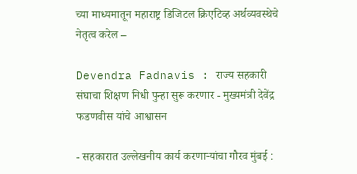च्या माध्यमातून महाराष्ट्र डिजिटल क्रिएटिव्ह अर्थव्यवस्थेचे नेतृत्व करेल –

Devendra Fadnavis : राज्य सहकारी संघाचा शिक्षण निधी पुन्हा सुरू करणार - मुख्यमंत्री देवेंद्र फडणवीस यांचे आश्वासन

- सहकारात उल्लेखनीय कार्य करणाऱ्यांचा गौरव मुंबई :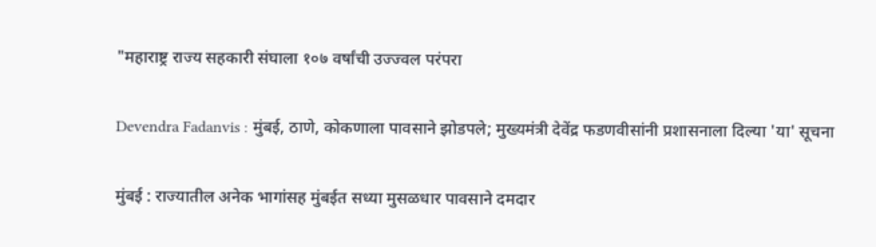"महाराष्ट्र राज्य सहकारी संघाला १०७ वर्षांची उज्ज्वल परंपरा

Devendra Fadanvis : मुंबई, ठाणे, कोकणाला पावसाने झोडपले; मुख्यमंत्री देवेंद्र फडणवीसांनी प्रशासनाला दिल्या 'या' सूचना

मुंबई : राज्यातील अनेक भागांसह मुंबईत सध्या मुसळधार पावसाने दमदार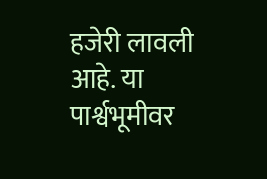हजेरी लावली आहे. या पार्श्वभूमीवर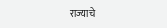राज्याचे